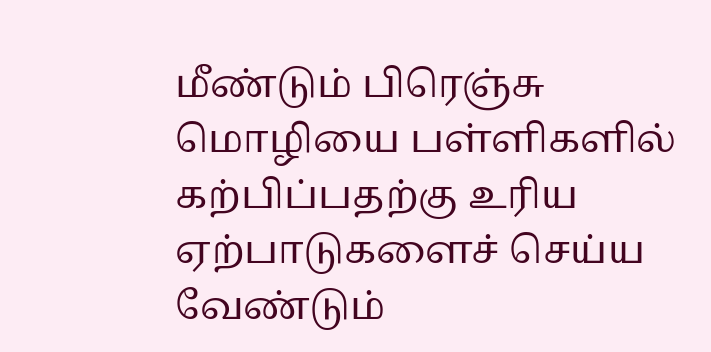மீண்டும் பிரெஞ்சு மொழியை பள்ளிகளில் கற்பிப்பதற்கு உரிய ஏற்பாடுகளைச் செய்ய வேண்டும்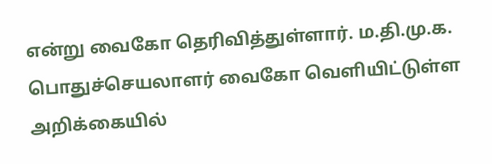என்று வைகோ தெரிவித்துள்ளார். ம.தி.மு.க. பொதுச்செயலாளர் வைகோ வெளியிட்டுள்ள அறிக்கையில்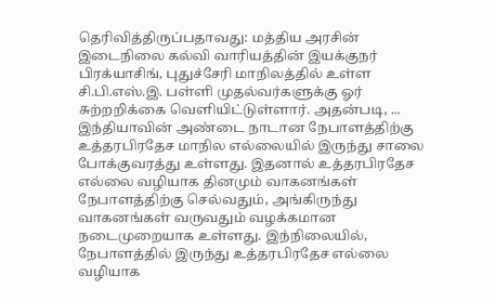தெரிவித்திருப்பதாவது: மத்திய அரசின் இடைநிலை கல்வி வாரியத்தின் இயக்குநர் பிரக்யாசிங், புதுச்சேரி மாநிலத்தில் உள்ள சி.பி.எஸ்.இ. பள்ளி முதல்வர்களுக்கு ஓர் சுற்றறிக்கை வெளியிட்டுள்ளார். அதன்படி, ...
இந்தியாவின் அண்டை நாடான நேபாளத்திற்கு உத்தரபிரதேச மாநில எல்லையில் இருந்து சாலை போக்குவரத்து உள்ளது. இதனால் உத்தரபிரதேச எல்லை வழியாக தினமும் வாகனங்கள் நேபாளத்திற்கு செல்வதும், அங்கிருந்து வாகனங்கள் வருவதும் வழக்கமான நடைமுறையாக உள்ளது. இந்நிலையில், நேபாளத்தில் இருந்து உத்தரபிரதேச எல்லை வழியாக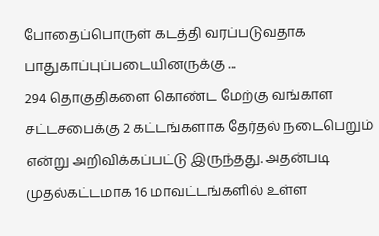போதைப்பொருள் கடத்தி வரப்படுவதாக பாதுகாப்புப்படையினருக்கு ...
294 தொகுதிகளை கொண்ட மேற்கு வங்காள சட்டசபைக்கு 2 கட்டங்களாக தேர்தல் நடைபெறும் என்று அறிவிக்கப்பட்டு இருந்தது. அதன்படி முதல்கட்டமாக 16 மாவட்டங்களில் உள்ள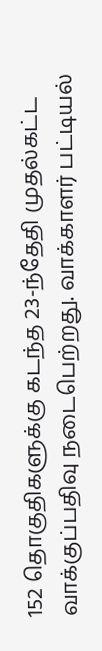152 தொகுதிகளுக்கு கடந்த 23-ந்தேதி முதல்கட்ட வாக்குப்பதிவு நடைபெற்றது. வாக்காளர் பட்டியல்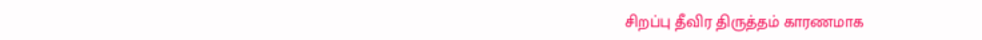சிறப்பு தீவிர திருத்தம் காரணமாக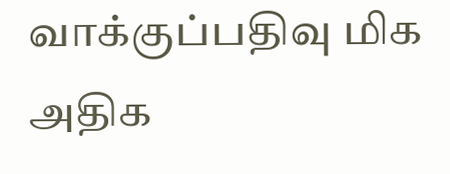வாக்குப்பதிவு மிக அதிக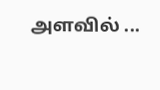அளவில் ...